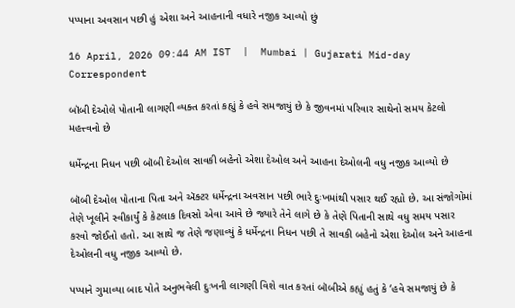પપ્પાના અવસાન પછી હું એશા અને આહનાની વધારે નજીક આવ્યો છું

16 April, 2026 09:44 AM IST  |  Mumbai | Gujarati Mid-day Correspondent

બૉબી દેઓલે પોતાની લાગણી વ્યક્ત કરતાં કહ્યું કે હવે સમજાયું છે કે જીવનમાં પરિવાર સાથેનો સમય કેટલો મહત્ત્વનો છે

ધર્મેન્દ્રના નિધન પછી બૉબી દેઓલ સાવકી બહેનો એશા દેઓલ અને આહના દેઓલની વધુ નજીક આવ્યો છે

બૉબી દેઓલ પોતાના પિતા અને ઍક્ટર ધર્મેન્દ્રના અવસાન પછી ભારે દુઃખમાંથી પસાર થઈ રહ્યો છે. આ સંજોગોમાં તેણે ખૂલીને સ્વીકાર્યું કે કેટલાક દિવસો એવા આવે છે જ્યારે તેને લાગે છે કે તેણે પિતાની સાથે વધુ સમય પસાર કરવો જોઈતો હતો. આ સાથે જ તેણે જણાવ્યું કે ધર્મેન્દ્રના નિધન પછી તે સાવકી બહેનો એશા દેઓલ અને આહના દેઓલની વધુ નજીક આવ્યો છે.

પપ્પાને ગુમાવ્યા બાદ પોતે અનુભવેલી દુઃખની લાગણી વિશે વાત કરતાં બૉબીએ કહ્યું હતું કે ‘હવે સમજાયું છે કે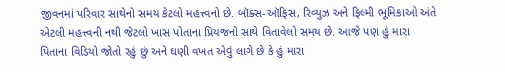જીવનમાં પરિવાર સાથેનો સમય કેટલો મહત્ત્વનો છે. બૉક્સ-ઑફિસ, રિવ્યુઝ અને ફિલ્મી ભૂમિકાઓ અંતે એટલી મહત્ત્વની નથી જેટલો ખાસ પોતાના પ્રિયજનો સાથે વિતાવેલો સમય છે. આજે પણ હું મારા પિતાના વિડિયો જોતો રહું છું અને ઘણી વખત એવું લાગે છે કે હું મારા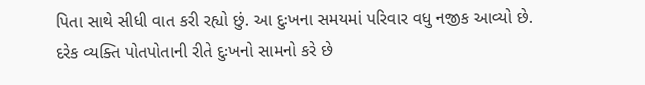પિતા સાથે સીધી વાત કરી રહ્યો છું. આ દુઃખના સમયમાં પરિવાર વધુ નજીક આવ્યો છે. દરેક વ્યક્તિ પોતપોતાની રીતે દુઃખનો સામનો કરે છે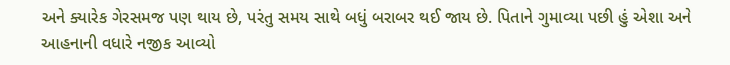અને ક્યારેક ગેરસમજ પણ થાય છે, પરંતુ સમય સાથે બધું બરાબર થઈ જાય છે. પિતાને ગુમાવ્યા પછી હું એશા અને આહનાની વધારે નજીક આવ્યો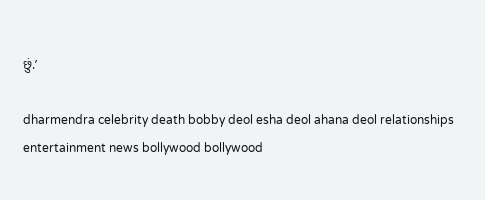છું.’

dharmendra celebrity death bobby deol esha deol ahana deol relationships entertainment news bollywood bollywood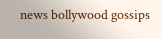news bollywood gossips